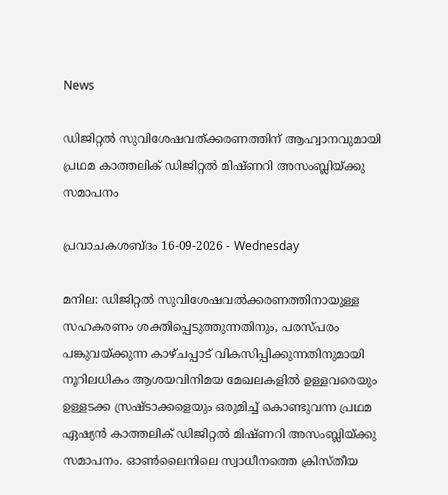News

ഡിജിറ്റല്‍ സുവിശേഷവത്ക്കരണത്തിന് ആഹ്വാനവുമായി പ്രഥമ കാത്തലിക് ഡിജിറ്റൽ മിഷ്ണറി അസംബ്ലിയ്ക്കു സമാപനം

പ്രവാചകശബ്ദം 16-09-2026 - Wednesday

മനില: ഡിജിറ്റൽ സുവിശേഷവൽക്കരണത്തിനായുള്ള സഹകരണം ശക്തിപ്പെടുത്തുന്നതിനും, പരസ്പരം പങ്കുവയ്ക്കുന്ന കാഴ്ചപ്പാട് വികസിപ്പിക്കുന്നതിനുമായി നൂറിലധികം ആശയവിനിമയ മേഖലകളിൽ ഉള്ളവരെയും ഉള്ളടക്ക സ്രഷ്ടാക്കളെയും ഒരുമിച്ച് കൊണ്ടുവന്ന പ്രഥമ ഏഷ്യൻ കാത്തലിക് ഡിജിറ്റൽ മിഷ്ണറി അസംബ്ലിയ്ക്കു സമാപനം. ഓൺലൈനിലെ സ്വാധീനത്തെ ക്രിസ്തീയ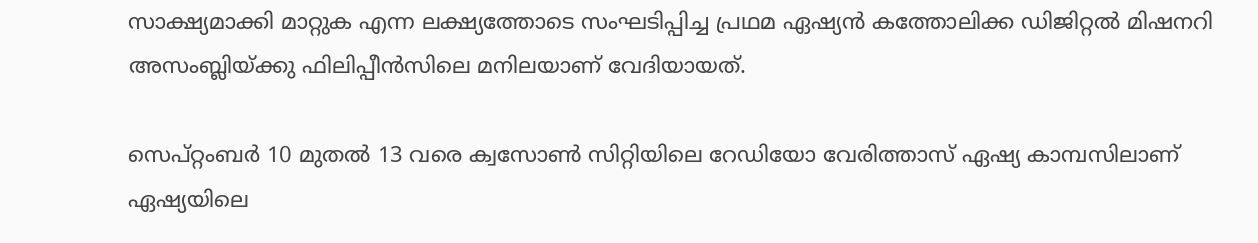സാക്ഷ്യമാക്കി മാറ്റുക എന്ന ലക്ഷ്യത്തോടെ സംഘടിപ്പിച്ച പ്രഥമ ഏഷ്യൻ കത്തോലിക്ക ഡിജിറ്റൽ മിഷനറി അസംബ്ലിയ്ക്കു ഫിലിപ്പീൻസിലെ മനിലയാണ് വേദിയായത്.

സെപ്റ്റംബർ 10 മുതൽ 13 വരെ ക്വസോൺ സിറ്റിയിലെ റേഡിയോ വേരിത്താസ് ഏഷ്യ കാമ്പസിലാണ് ഏഷ്യയിലെ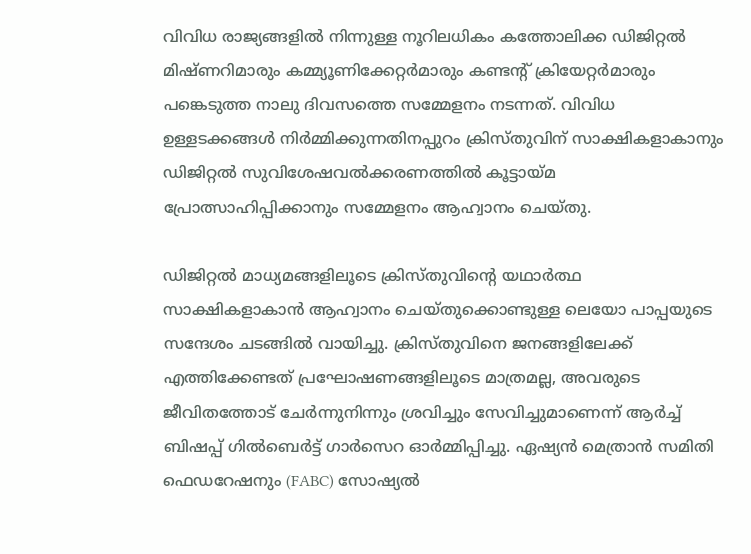വിവിധ രാജ്യങ്ങളില്‍ നിന്നുള്ള നൂറിലധികം കത്തോലിക്ക ഡിജിറ്റൽ മിഷ്ണറിമാരും കമ്മ്യൂണിക്കേറ്റർമാരും കണ്ടന്റ് ക്രിയേറ്റർമാരും പങ്കെടുത്ത നാലു ദിവസത്തെ സമ്മേളനം നടന്നത്. വിവിധ ഉള്ളടക്കങ്ങൾ നിർമ്മിക്കുന്നതിനപ്പുറം ക്രിസ്തുവിന് സാക്ഷികളാകാനും ഡിജിറ്റൽ സുവിശേഷവൽക്കരണത്തിൽ കൂട്ടായ്മ പ്രോത്സാഹിപ്പിക്കാനും സമ്മേളനം ആഹ്വാനം ചെയ്തു.

ഡിജിറ്റൽ മാധ്യമങ്ങളിലൂടെ ക്രിസ്തുവിന്റെ യഥാർത്ഥ സാക്ഷികളാകാൻ ആഹ്വാനം ചെയ്തുക്കൊണ്ടുള്ള ലെയോ പാപ്പയുടെ സന്ദേശം ചടങ്ങിൽ വായിച്ചു. ക്രിസ്തുവിനെ ജനങ്ങളിലേക്ക് എത്തിക്കേണ്ടത് പ്രഘോഷണങ്ങളിലൂടെ മാത്രമല്ല, അവരുടെ ജീവിതത്തോട് ചേർന്നുനിന്നും ശ്രവിച്ചും സേവിച്ചുമാണെന്ന് ആർച്ച് ബിഷപ്പ് ഗിൽബെർട്ട് ഗാർസെറ ഓർമ്മിപ്പിച്ചു. ഏഷ്യൻ മെത്രാൻ സമിതി ഫെഡറേഷനും (FABC) സോഷ്യൽ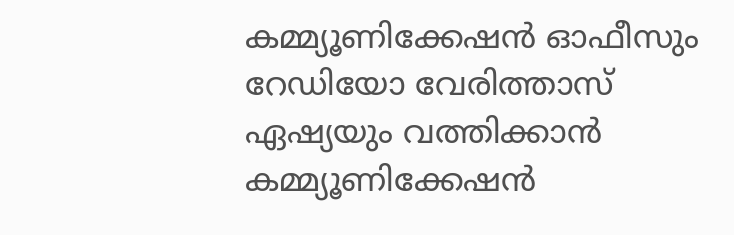കമ്മ്യൂണിക്കേഷൻ ഓഫീസും റേഡിയോ വേരിത്താസ് ഏഷ്യയും വത്തിക്കാൻ കമ്മ്യൂണിക്കേഷൻ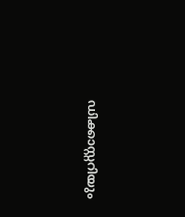ഡിക്കാസ്റ്ററിയും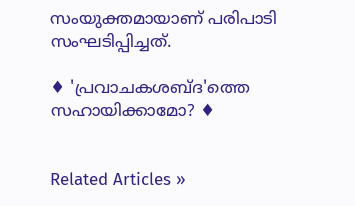സംയുക്തമായാണ് പരിപാടി സംഘടിപ്പിച്ചത്.

♦ 'പ്രവാചകശബ്‌ദ'ത്തെ സഹായിക്കാമോ? ♦


Related Articles »